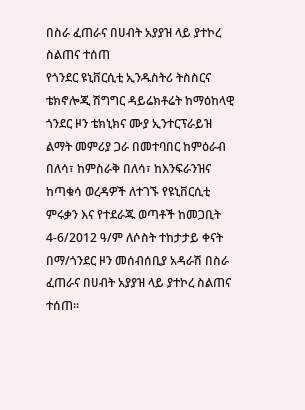በስራ ፈጠራና በሀብት አያያዝ ላይ ያተኮረ ስልጠና ተሰጠ
የጎንደር ዩኒቨርሲቲ ኢንዱስትሪ ትስስርና ቴክኖሎጂ ሽግግር ዳይሬክቶሬት ከማዕከላዊ ጎንደር ዞን ቴክኒክና ሙያ ኢንተርፕራይዝ ልማት መምሪያ ጋራ በመተባበር ከምዕራብ በለሳ፣ ከምስራቅ በለሳ፣ ከእንፍራንዝና ከጣቁሳ ወረዳዎች ለተገኙ የዩኒቨርሲቲ ምሩቃን እና የተደራጁ ወጣቶች ከመጋቢት 4-6/2012 ዓ/ም ለሶስት ተከታታይ ቀናት በማ/ጎንደር ዞን መሰብሰቢያ አዳራሽ በስራ ፈጠራና በሀብት አያያዝ ላይ ያተኮረ ስልጠና ተሰጠ፡፡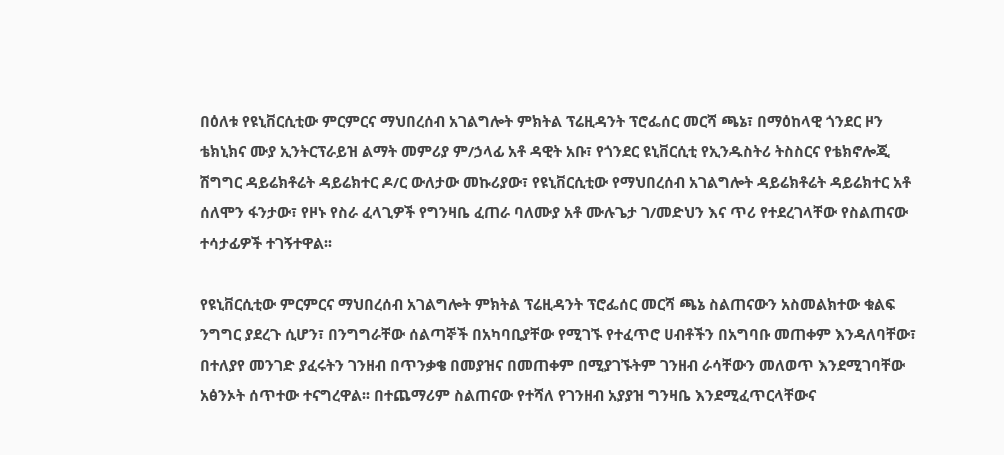በዕለቱ የዩኒቨርሲቲው ምርምርና ማህበረሰብ አገልግሎት ምክትል ፕሬዚዳንት ፕሮፌሰር መርሻ ጫኔ፣ በማዕከላዊ ጎንደር ዞን ቴክኒክና ሙያ ኢንትርፕራይዝ ልማት መምሪያ ም/ኃላፊ አቶ ዳዊት አቡ፣ የጎንደር ዩኒቨርሲቲ የኢንዱስትሪ ትስስርና የቴክኖሎጂ ሽግግር ዳይሬክቶሬት ዳይሬክተር ዶ/ር ውለታው መኩሪያው፣ የዩኒቨርሲቲው የማህበረሰብ አገልግሎት ዳይሬክቶሬት ዳይሬክተር አቶ ሰለሞን ፋንታው፣ የዞኑ የስራ ፈላጊዎች የግንዛቤ ፈጠራ ባለሙያ አቶ ሙሉጌታ ገ/መድህን እና ጥሪ የተደረገላቸው የስልጠናው ተሳታፊዎች ተገኝተዋል፡፡

የዩኒቨርሲቲው ምርምርና ማህበረሰብ አገልግሎት ምክትል ፕሬዚዳንት ፕሮፌሰር መርሻ ጫኔ ስልጠናውን አስመልክተው ቁልፍ ንግግር ያደረጉ ሲሆን፣ በንግግራቸው ሰልጣኞች በአካባቢያቸው የሚገኙ የተፈጥሮ ሀብቶችን በአግባቡ መጠቀም እንዳለባቸው፣ በተለያየ መንገድ ያፈሩትን ገንዘብ በጥንቃቄ በመያዝና በመጠቀም በሚያገኙትም ገንዘብ ራሳቸውን መለወጥ እንደሚገባቸው አፅንኦት ሰጥተው ተናግረዋል፡፡ በተጨማሪም ስልጠናው የተሻለ የገንዘብ አያያዝ ግንዛቤ እንደሚፈጥርላቸውና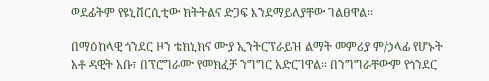ወደፊትም የዩኒቨርሲቲው ክትትልና ድጋፍ እንደማይለያቸው ገልፀዋል፡፡

በማዕከላዊ ጎንደር ዞን ቴክኒክና ሙያ ኢንትርፕራይዝ ልማት መምሪያ ም/ኃላፊ የሆኑት አቶ ዳዊት አቡ፣ በፕሮግራሙ የመክፈቻ ንግግር አድርገዋል፡፡ በንግግራቸውም የጎንደር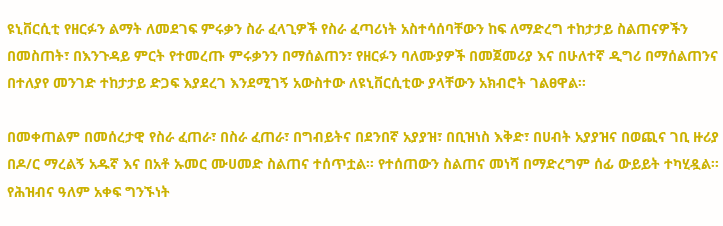ዩኒቨርሲቲ የዘርፉን ልማት ለመደገፍ ምሩቃን ስራ ፈላጊዎች የስራ ፈጣሪነት አስተሳሰባቸውን ከፍ ለማድረግ ተከታታይ ስልጠናዎችን በመስጠት፣ በእንጉዳይ ምርት የተመረጡ ምሩቃንን በማሰልጠን፣ የዘርፉን ባለሙያዎች በመጀመሪያ እና በሁለተኛ ዲግሪ በማሰልጠንና በተለያየ መንገድ ተከታታይ ድጋፍ እያደረገ እንደሚገኝ አውስተው ለዩኒቨርሲቲው ያላቸውን አክብሮት ገልፀዋል፡፡

በመቀጠልም በመሰረታዊ የስራ ፈጠራ፣ በስራ ፈጠራ፣ በግብይትና በደንበኛ አያያዝ፣ በቢዝነስ እቅድ፣ በሀብት አያያዝና በወጪና ገቢ ዙሪያ በዶ/ር ማረልኝ አዱኛ እና በአቶ ኡመር ሙሀመድ ስልጠና ተሰጥቷል፡፡ የተሰጠውን ስልጠና መነሻ በማድረግም ሰፊ ውይይት ተካሂዷል፡፡
የሕዝብና ዓለም አቀፍ ግንኙነት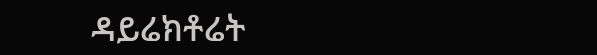ዳይሬክቶሬት